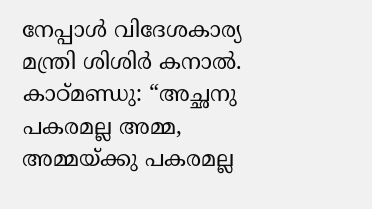നേപ്പാൾ വിദേശകാര്യ മന്ത്രി ശിശിർ കനാൽ.
കാഠ്മണ്ഡു: “അച്ഛനു പകരമല്ല അമ്മ, അമ്മയ്ക്കു പകരമല്ല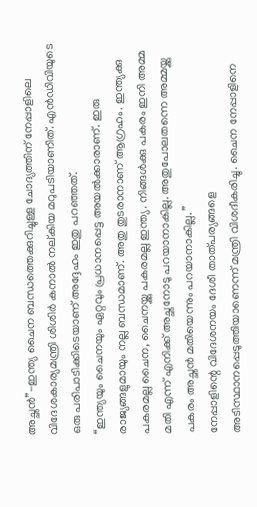അച്ഛൻ”-ഇന്ത്യ ചൈന ബന്ധത്തെക്കുറിച്ചുള്ള ചോദ്യത്തിന് നേപ്പാളിലെ വിദേശകാര്യമന്ത്രി ശിശിർ കനാൽ നല്കിയ മറുപടിയാണിത്. എൻഡിവിയുടെ ഒരു പരിപാടിക്കിടെയാണ് അദ്ദേഹം ഇതു പറഞ്ഞത്.
“ഇന്ത്യയും ചൈനയും ഏറ്റവും പ്രധാനപ്പെട്ട അയൽക്കാരാണ്. ഇരു രാജ്യങ്ങളുമായും നല്ല ബന്ധമാണ്. അതു തുടരാനാണ് ആഗ്രഹം. ഇന്ത്യക്കു പകരമല്ല ചൈന, ചൈനയ്ക്കു പകരമല്ല ഇന്ത്യ. നിങ്ങൾക്കു പകരം ഇനി അമ്മ മതി എന്ന് എനിക്ക് അച്ഛനോടു പറയാനാകില്ല. അതുപോലതന്നെ അമ്മയ്ക്കു പകരം അച്ഛൻ മതിയെന്നും പറയാനാകില്ല. ”
നേപ്പാളിന്റെ വിദേശനയം ദേശീ താത്പര്യങ്ങളെ അടിസ്ഥാനപ്പെടുത്തിയാണെന്ന് മന്ത്രി വിശദീകരിച്ചു. ചൈന നേപ്പാളിനെ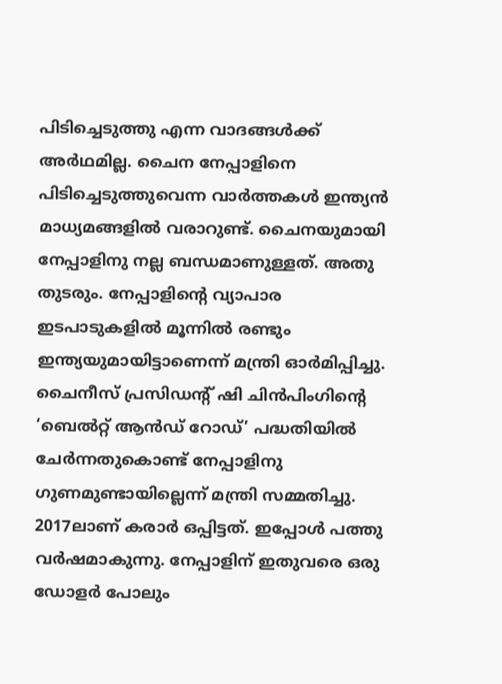പിടിച്ചെടുത്തു എന്ന വാദങ്ങൾക്ക് അർഥമില്ല. ചൈന നേപ്പാളിനെ പിടിച്ചെടുത്തുവെന്ന വാർത്തകൾ ഇന്ത്യൻ മാധ്യമങ്ങളിൽ വരാറുണ്ട്. ചൈനയുമായി നേപ്പാളിനു നല്ല ബന്ധമാണുള്ളത്. അതു തുടരും. നേപ്പാളിന്റെ വ്യാപാര ഇടപാടുകളിൽ മൂന്നിൽ രണ്ടും ഇന്ത്യയുമായിട്ടാണെന്ന് മന്ത്രി ഓർമിപ്പിച്ചു.
ചൈനീസ് പ്രസിഡന്റ് ഷി ചിൻപിംഗിന്റെ ‘ബെൽറ്റ് ആൻഡ് റോഡ്’ പദ്ധതിയിൽ ചേർന്നതുകൊണ്ട് നേപ്പാളിനു ഗുണമുണ്ടായില്ലെന്ന് മന്ത്രി സമ്മതിച്ചു. 2017ലാണ് കരാർ ഒപ്പിട്ടത്. ഇപ്പോൾ പത്തു വർഷമാകുന്നു. നേപ്പാളിന് ഇതുവരെ ഒരു ഡോളർ പോലും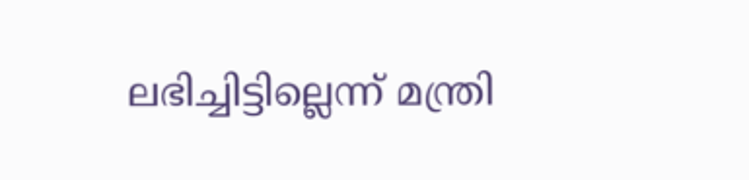ലഭിച്ചിട്ടില്ലെന്ന് മന്ത്രി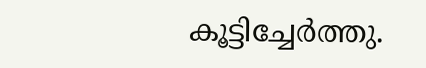കൂട്ടിച്ചേർത്തു.